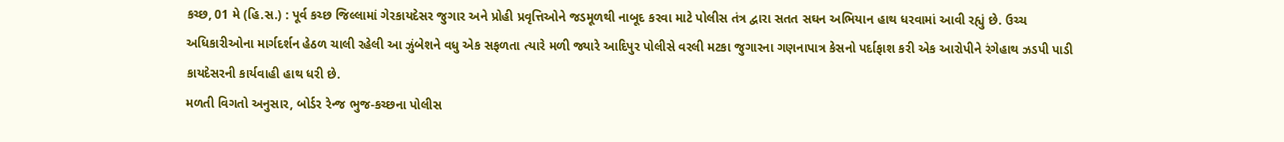કચ્છ, 01 મે (હિ.સ.) : પૂર્વ કચ્છ જિલ્લામાં ગેરકાયદેસર જુગાર અને પ્રોહી પ્રવૃત્તિઓને જડમૂળથી નાબૂદ કરવા માટે પોલીસ તંત્ર દ્વારા સતત સઘન અભિયાન હાથ ધરવામાં આવી રહ્યું છે. ઉચ્ચ અધિકારીઓના માર્ગદર્શન હેઠળ ચાલી રહેલી આ ઝુંબેશને વધુ એક સફળતા ત્યારે મળી જ્યારે આદિપુર પોલીસે વરલી મટકા જુગારના ગણનાપાત્ર કેસનો પર્દાફાશ કરી એક આરોપીને રંગેહાથ ઝડપી પાડી કાયદેસરની કાર્યવાહી હાથ ધરી છે.
મળતી વિગતો અનુસાર, બોર્ડર રેન્જ ભુજ-કચ્છના પોલીસ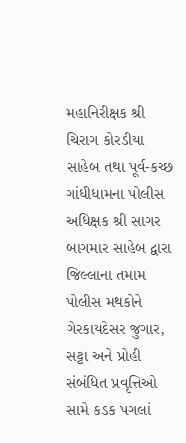મહાનિરીક્ષક શ્રી ચિરાગ કોરડીયા સાહેબ તથા પૂર્વ-કચ્છ ગાંધીધામના પોલીસ અધિક્ષક શ્રી સાગર બાગમાર સાહેબ દ્વારા જિલ્લાના તમામ પોલીસ મથકોને ગેરકાયદેસર જુગાર, સટ્ટા અને પ્રોહી સંબંધિત પ્રવૃત્તિઓ સામે કડક પગલાં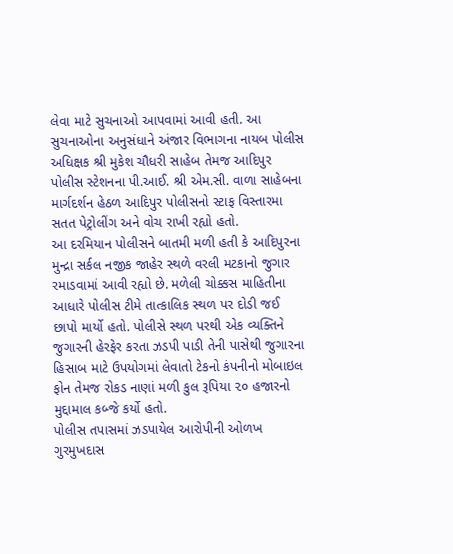લેવા માટે સુચનાઓ આપવામાં આવી હતી. આ સુચનાઓના અનુસંધાને અંજાર વિભાગના નાયબ પોલીસ અધિક્ષક શ્રી મુકેશ ચૌધરી સાહેબ તેમજ આદિપુર પોલીસ સ્ટેશનના પી.આઈ. શ્રી એમ.સી. વાળા સાહેબના માર્ગદર્શન હેઠળ આદિપુર પોલીસનો સ્ટાફ વિસ્તારમા સતત પેટ્રોલીંગ અને વોચ રાખી રહ્યો હતો.
આ દરમિયાન પોલીસને બાતમી મળી હતી કે આદિપુરના મુન્દ્રા સર્કલ નજીક જાહેર સ્થળે વરલી મટકાનો જુગાર રમાડવામાં આવી રહ્યો છે. મળેલી ચોક્કસ માહિતીના આધારે પોલીસ ટીમે તાત્કાલિક સ્થળ પર દોડી જઈ છાપો માર્યો હતો. પોલીસે સ્થળ પરથી એક વ્યક્તિને જુગારની હેરફેર કરતા ઝડપી પાડી તેની પાસેથી જુગારના હિસાબ માટે ઉપયોગમાં લેવાતો ટેકનો કંપનીનો મોબાઇલ ફોન તેમજ રોકડ નાણાં મળી કુલ રૂપિયા ૨૦ હજારનો મુદ્દામાલ કબ્જે કર્યો હતો.
પોલીસ તપાસમાં ઝડપાયેલ આરોપીની ઓળખ ગુરમુખદાસ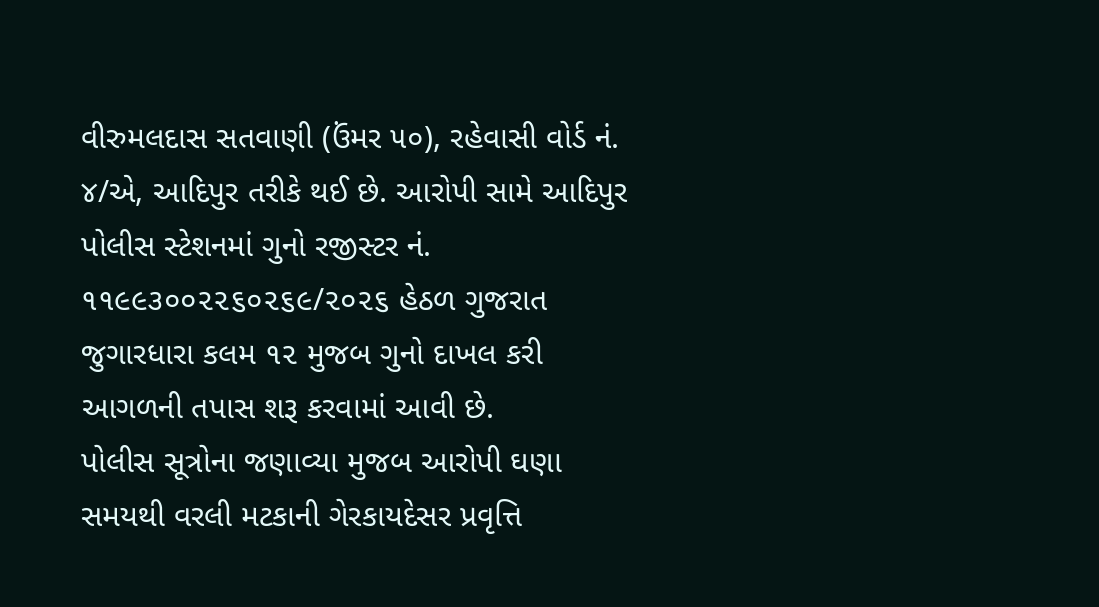વીરુમલદાસ સતવાણી (ઉંમર ૫૦), રહેવાસી વોર્ડ નં. ૪/એ, આદિપુર તરીકે થઈ છે. આરોપી સામે આદિપુર પોલીસ સ્ટેશનમાં ગુનો રજીસ્ટર નં. ૧૧૯૯૩૦૦૨૨૬૦૨૬૯/૨૦૨૬ હેઠળ ગુજરાત જુગારધારા કલમ ૧૨ મુજબ ગુનો દાખલ કરી આગળની તપાસ શરૂ કરવામાં આવી છે.
પોલીસ સૂત્રોના જણાવ્યા મુજબ આરોપી ઘણા સમયથી વરલી મટકાની ગેરકાયદેસર પ્રવૃત્તિ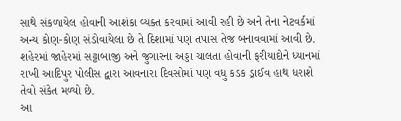સાથે સંકળાયેલ હોવાની આશંકા વ્યક્ત કરવામાં આવી રહી છે અને તેના નેટવર્કમાં અન્ય કોણ-કોણ સંડોવાયેલા છે તે દિશામાં પણ તપાસ તેજ બનાવવામાં આવી છે. શહેરમાં જાહેરમાં સટ્ટાબાજી અને જુગારના અડ્ડા ચાલતા હોવાની ફરીયાદોને ધ્યાનમાં રાખી આદિપુર પોલીસ દ્વારા આવનારા દિવસોમાં પણ વધુ કડક ડ્રાઈવ હાથ ધરાશે તેવો સંકેત મળ્યો છે.
આ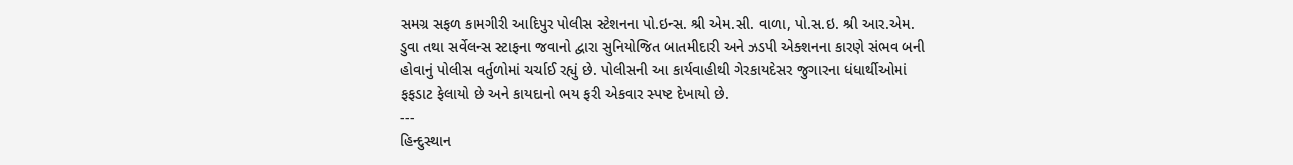સમગ્ર સફળ કામગીરી આદિપુર પોલીસ સ્ટેશનના પો.ઇન્સ. શ્રી એમ.સી. વાળા, પો.સ.ઇ. શ્રી આર.એમ. ડુવા તથા સર્વેલન્સ સ્ટાફના જવાનો દ્વારા સુનિયોજિત બાતમીદારી અને ઝડપી એક્શનના કારણે સંભવ બની હોવાનું પોલીસ વર્તુળોમાં ચર્ચાઈ રહ્યું છે. પોલીસની આ કાર્યવાહીથી ગેરકાયદેસર જુગારના ધંધાર્થીઓમાં ફફડાટ ફેલાયો છે અને કાયદાનો ભય ફરી એકવાર સ્પષ્ટ દેખાયો છે.
---
હિન્દુસ્થાન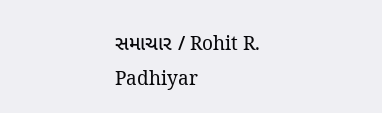સમાચાર / Rohit R. Padhiyar